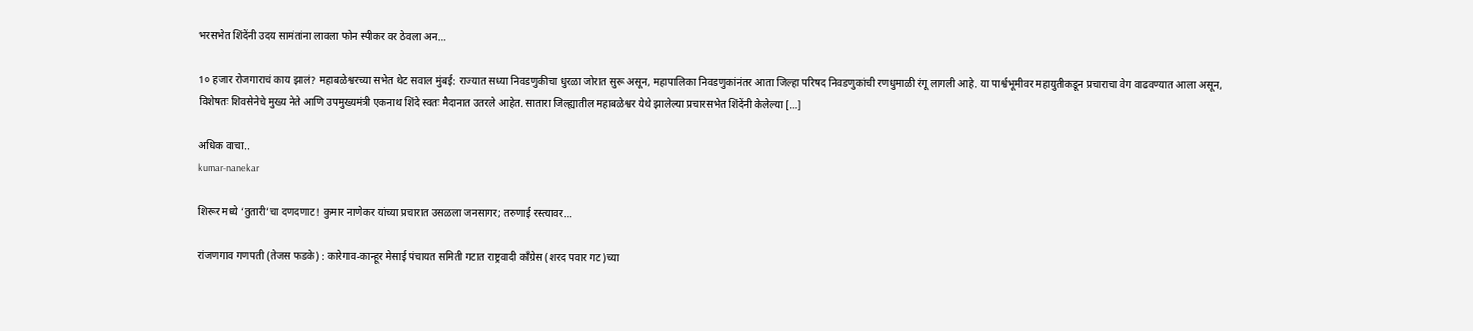भरसभेत शिंदेंनी उदय सामंतांना लावला फोन स्पीकर वर ठेवला अन…

1० हजार रोजगाराचं काय झालं? महाबळेश्वरच्या सभेत थेट सवाल मुंबई: राज्यात सध्या निवडणुकीचा धुरळा जोरात सुरू असून, महापालिका निवडणुकांनंतर आता जिल्हा परिषद निवडणुकांची रणधुमाळी रंगू लागली आहे. या पार्श्वभूमीवर महायुतीकडून प्रचाराचा वेग वाढवण्यात आला असून, विशेषतः शिवसेनेचे मुख्य नेते आणि उपमुख्यमंत्री एकनाथ शिंदे स्वतः मैदानात उतरले आहेत. सातारा जिल्ह्यातील महाबळेश्वर येथे झालेल्या प्रचारसभेत शिंदेंनी केलेल्या […]

अधिक वाचा..
kumar-nanekar

शिरूर मध्ये ‘तुतारी’चा दणदणाट! कुमार नाणेकर यांच्या प्रचारात उसळला जनसागर; तरुणाई रस्त्यावर…

रांजणगाव गणपती (तेजस फडके) : कारेगाव-कान्हूर मेसाई पंचायत समिती गटात राष्ट्रवादी काँग्रेस (शरद पवार गट)च्या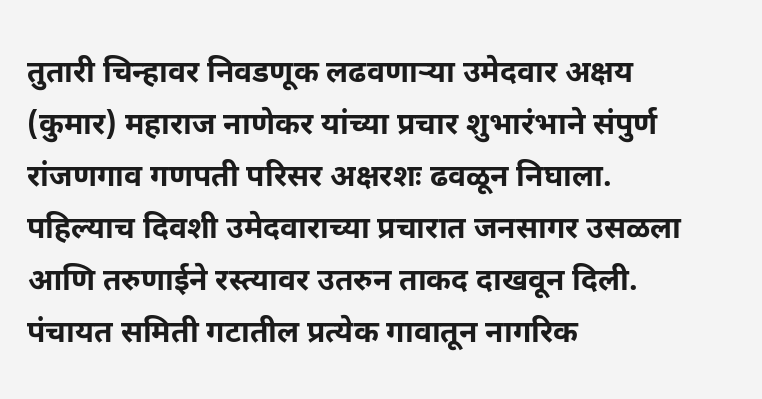तुतारी चिन्हावर निवडणूक लढवणाऱ्या उमेदवार अक्षय (कुमार) महाराज नाणेकर यांच्या प्रचार शुभारंभाने संपुर्ण रांजणगाव गणपती परिसर अक्षरशः ढवळून निघाला. पहिल्याच दिवशी उमेदवाराच्या प्रचारात जनसागर उसळला आणि तरुणाईने रस्त्यावर उतरुन ताकद दाखवून दिली. पंचायत समिती गटातील प्रत्येक गावातून नागरिक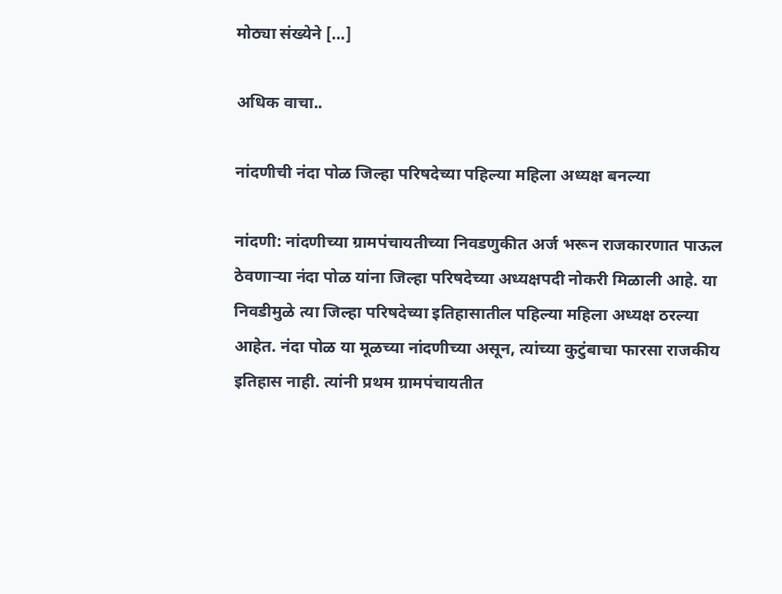मोठ्या संख्येने […]

अधिक वाचा..

नांदणीची नंदा पोळ जिल्हा परिषदेच्या पहिल्या महिला अध्यक्ष बनल्या

नांदणी: नांदणीच्या ग्रामपंचायतीच्या निवडणुकीत अर्ज भरून राजकारणात पाऊल ठेवणाऱ्या नंदा पोळ यांना जिल्हा परिषदेच्या अध्यक्षपदी नोकरी मिळाली आहे. या निवडीमुळे त्या जिल्हा परिषदेच्या इतिहासातील पहिल्या महिला अध्यक्ष ठरल्या आहेत. नंदा पोळ या मूळच्या नांदणीच्या असून, त्यांच्या कुटुंबाचा फारसा राजकीय इतिहास नाही. त्यांनी प्रथम ग्रामपंचायतीत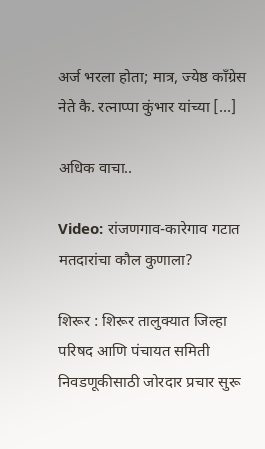अर्ज भरला होता; मात्र, ज्येष्ठ काँग्रेस नेते कै. रत्नाप्पा कुंभार यांच्या […]

अधिक वाचा..

Video: रांजणगाव-कारेगाव गटात मतदारांचा कौल कुणाला?

शिरूर : शिरूर तालुक्यात जिल्हा परिषद आणि पंचायत समिती निवडणूकीसाठी जोरदार प्रचार सुरू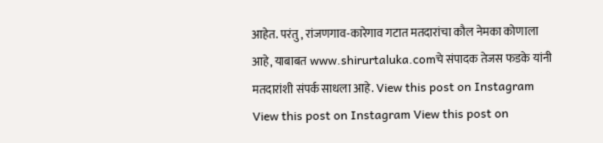आहेत. परंतु, रांजणगाव-कारेगाव गटात मतदारांचा कौल नेमका कोणाला आहे, याबाबत www.shirurtaluka.comचे संपादक तेजस फडके यांनी मतदारांशी संपर्क साधला आहे. View this post on Instagram View this post on Instagram View this post on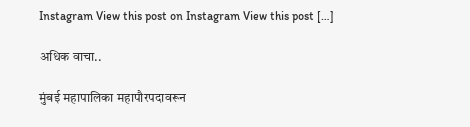Instagram View this post on Instagram View this post […]

अधिक वाचा..

मुंबई महापालिका महापौरपदावरून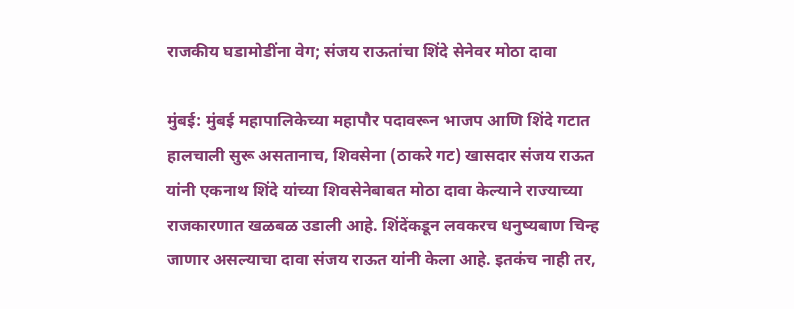राजकीय घडामोडींना वेग; संजय राऊतांचा शिंदे सेनेवर मोठा दावा

मुंबई: मुंबई महापालिकेच्या महापौर पदावरून भाजप आणि शिंदे गटात हालचाली सुरू असतानाच, शिवसेना (ठाकरे गट) खासदार संजय राऊत यांनी एकनाथ शिंदे यांच्या शिवसेनेबाबत मोठा दावा केल्याने राज्याच्या राजकारणात खळबळ उडाली आहे. शिंदेंकडून लवकरच धनुष्यबाण चिन्ह जाणार असल्याचा दावा संजय राऊत यांनी केला आहे. इतकंच नाही तर,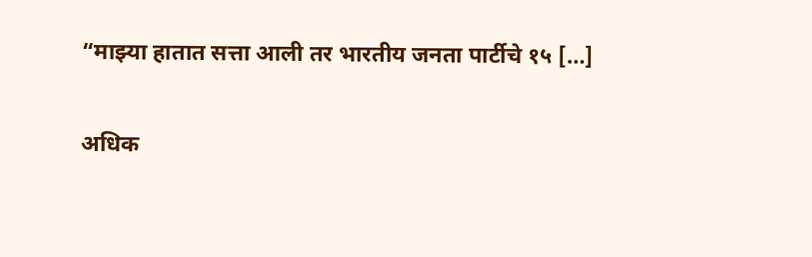“माझ्या हातात सत्ता आली तर भारतीय जनता पार्टीचे १५ […]

अधिक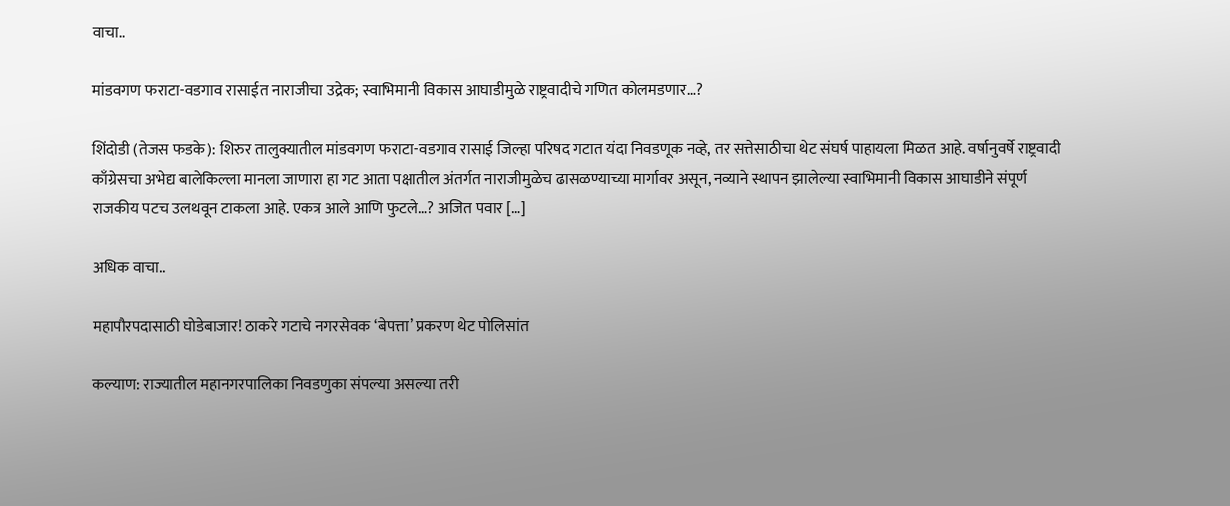वाचा..

मांडवगण फराटा-वडगाव रासाईत नाराजीचा उद्रेक; स्वाभिमानी विकास आघाडीमुळे राष्ट्रवादीचे गणित कोलमडणार…?

शिंदोडी (तेजस फडके): शिरुर तालुक्यातील मांडवगण फराटा-वडगाव रासाई जिल्हा परिषद गटात यंदा निवडणूक नव्हे, तर सत्तेसाठीचा थेट संघर्ष पाहायला मिळत आहे. वर्षानुवर्षे राष्ट्रवादी काँग्रेसचा अभेद्य बालेकिल्ला मानला जाणारा हा गट आता पक्षातील अंतर्गत नाराजीमुळेच ढासळण्याच्या मार्गावर असून, नव्याने स्थापन झालेल्या स्वाभिमानी विकास आघाडीने संपूर्ण राजकीय पटच उलथवून टाकला आहे. एकत्र आले आणि फुटले…? अजित पवार […]

अधिक वाचा..

महापौरपदासाठी घोडेबाजार! ठाकरे गटाचे नगरसेवक ‘बेपत्ता’ प्रकरण थेट पोलिसांत

कल्याण: राज्यातील महानगरपालिका निवडणुका संपल्या असल्या तरी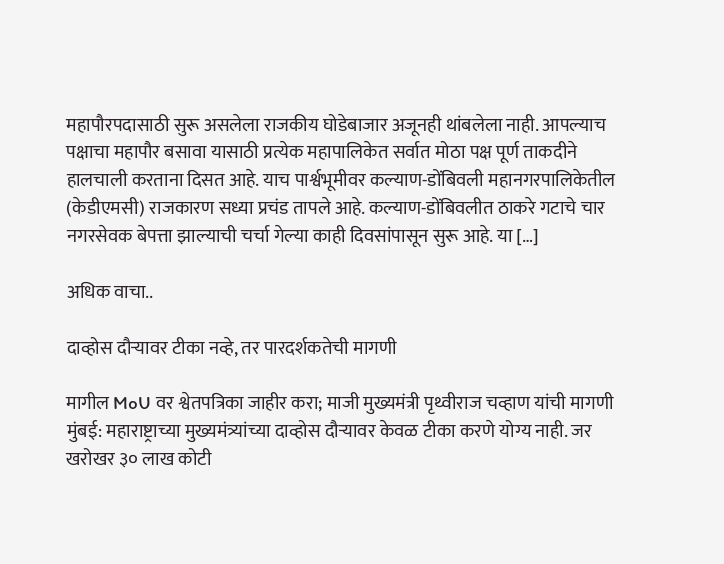महापौरपदासाठी सुरू असलेला राजकीय घोडेबाजार अजूनही थांबलेला नाही. आपल्याच पक्षाचा महापौर बसावा यासाठी प्रत्येक महापालिकेत सर्वात मोठा पक्ष पूर्ण ताकदीने हालचाली करताना दिसत आहे. याच पार्श्वभूमीवर कल्याण-डोंबिवली महानगरपालिकेतील (केडीएमसी) राजकारण सध्या प्रचंड तापले आहे. कल्याण-डोंबिवलीत ठाकरे गटाचे चार नगरसेवक बेपत्ता झाल्याची चर्चा गेल्या काही दिवसांपासून सुरू आहे. या […]

अधिक वाचा..

दाव्होस दौऱ्यावर टीका नव्हे, तर पारदर्शकतेची मागणी

मागील MoU वर श्वेतपत्रिका जाहीर करा; माजी मुख्यमंत्री पृथ्वीराज चव्हाण यांची मागणी मुंबई: महाराष्ट्राच्या मुख्यमंत्र्यांच्या दाव्होस दौऱ्यावर केवळ टीका करणे योग्य नाही. जर खरोखर ३० लाख कोटी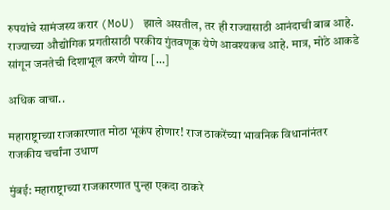रुपयांचे सामंजस्य करार (MoU) झाले असतील, तर ही राज्यासाठी आनंदाची बाब आहे. राज्याच्या औद्योगिक प्रगतीसाठी परकीय गुंतवणूक येणे आवश्यकच आहे. मात्र, मोठे आकडे सांगून जनतेची दिशाभूल करणे योग्य […]

अधिक वाचा..

महाराष्ट्राच्या राजकारणात मोठा भूकंप होणार! राज ठाकरेंच्या भावनिक विधानांनंतर राजकीय चर्चांना उधाण

मुंबई: महाराष्ट्राच्या राजकारणात पुन्हा एकदा ठाकरे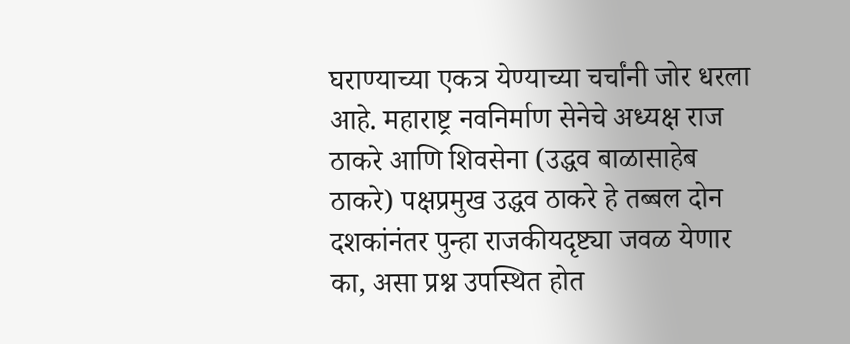घराण्याच्या एकत्र येण्याच्या चर्चांनी जोर धरला आहे. महाराष्ट्र नवनिर्माण सेनेचे अध्यक्ष राज ठाकरे आणि शिवसेना (उद्धव बाळासाहेब ठाकरे) पक्षप्रमुख उद्धव ठाकरे हे तब्बल दोन दशकांनंतर पुन्हा राजकीयदृष्ट्या जवळ येणार का, असा प्रश्न उपस्थित होत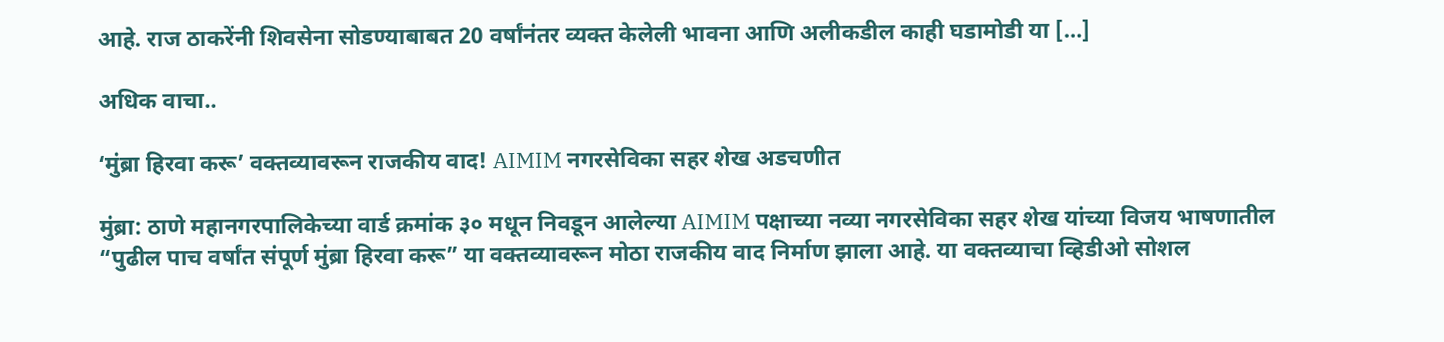आहे. राज ठाकरेंनी शिवसेना सोडण्याबाबत 20 वर्षांनंतर व्यक्त केलेली भावना आणि अलीकडील काही घडामोडी या […]

अधिक वाचा..

‘मुंब्रा हिरवा करू’ वक्तव्यावरून राजकीय वाद! AIMIM नगरसेविका सहर शेख अडचणीत

मुंब्रा: ठाणे महानगरपालिकेच्या वार्ड क्रमांक ३० मधून निवडून आलेल्या AIMIM पक्षाच्या नव्या नगरसेविका सहर शेख यांच्या विजय भाषणातील “पुढील पाच वर्षांत संपूर्ण मुंब्रा हिरवा करू” या वक्तव्यावरून मोठा राजकीय वाद निर्माण झाला आहे. या वक्तव्याचा व्हिडीओ सोशल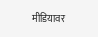मीडियावर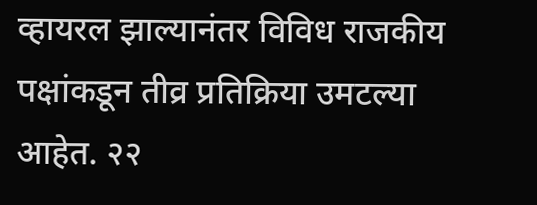व्हायरल झाल्यानंतर विविध राजकीय पक्षांकडून तीव्र प्रतिक्रिया उमटल्या आहेत. २२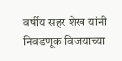वर्षीय सहर शेख यांनी निवडणूक विजयाच्या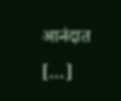आनंदात […]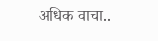अधिक वाचा..